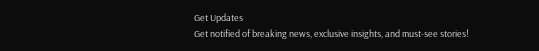Get Updates
Get notified of breaking news, exclusive insights, and must-see stories!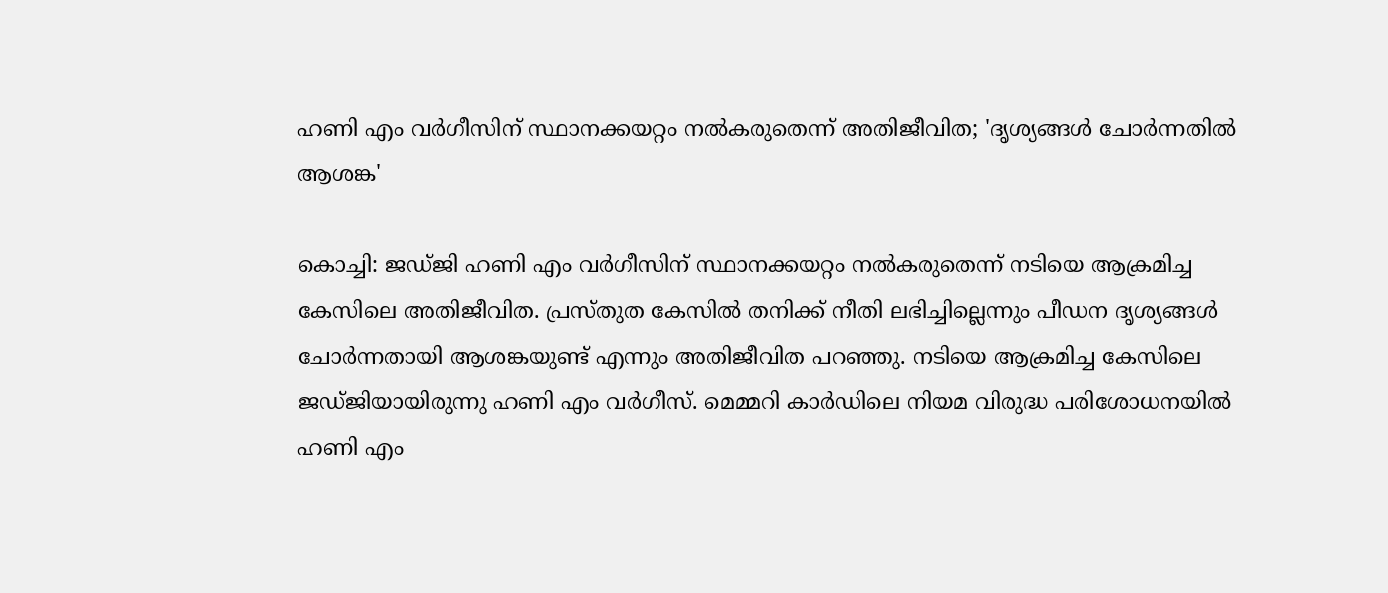ഹണി എം വര്‍ഗീസിന് സ്ഥാനക്കയറ്റം നല്‍കരുതെന്ന് അതിജീവിത; 'ദൃശ്യങ്ങള്‍ ചോര്‍ന്നതില്‍ ആശങ്ക'

കൊച്ചി: ജഡ്ജി ഹണി എം വര്‍ഗീസിന് സ്ഥാനക്കയറ്റം നല്‍കരുതെന്ന് നടിയെ ആക്രമിച്ച കേസിലെ അതിജീവിത. പ്രസ്തുത കേസില്‍ തനിക്ക് നീതി ലഭിച്ചില്ലെന്നും പീഡന ദൃശ്യങ്ങള്‍ ചോര്‍ന്നതായി ആശങ്കയുണ്ട് എന്നും അതിജീവിത പറഞ്ഞു. നടിയെ ആക്രമിച്ച കേസിലെ ജഡ്ജിയായിരുന്നു ഹണി എം വര്‍ഗീസ്. മെമ്മറി കാര്‍ഡിലെ നിയമ വിരുദ്ധ പരിശോധനയില്‍ ഹണി എം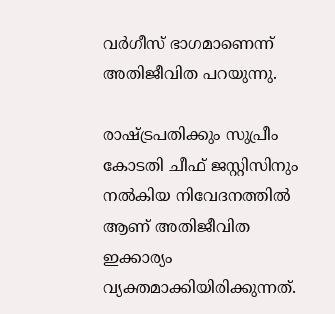വര്‍ഗീസ് ഭാഗമാണെന്ന് അതിജീവിത പറയുന്നു.

രാഷ്ട്രപതിക്കും സുപ്രീം കോടതി ചീഫ് ജസ്റ്റിസിനും നല്‍കിയ നിവേദനത്തില്‍ ആണ് അതിജീവിത ഇക്കാര്യം വ്യക്തമാക്കിയിരിക്കുന്നത്.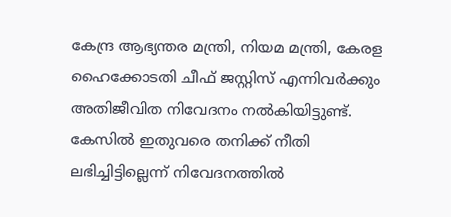കേന്ദ്ര ആഭ്യന്തര മന്ത്രി, നിയമ മന്ത്രി, കേരള ഹൈക്കോടതി ചീഫ് ജസ്റ്റിസ് എന്നിവര്‍ക്കും അതിജീവിത നിവേദനം നല്‍കിയിട്ടുണ്ട്. കേസില്‍ ഇതുവരെ തനിക്ക് നീതി ലഭിച്ചിട്ടില്ലെന്ന് നിവേദനത്തില്‍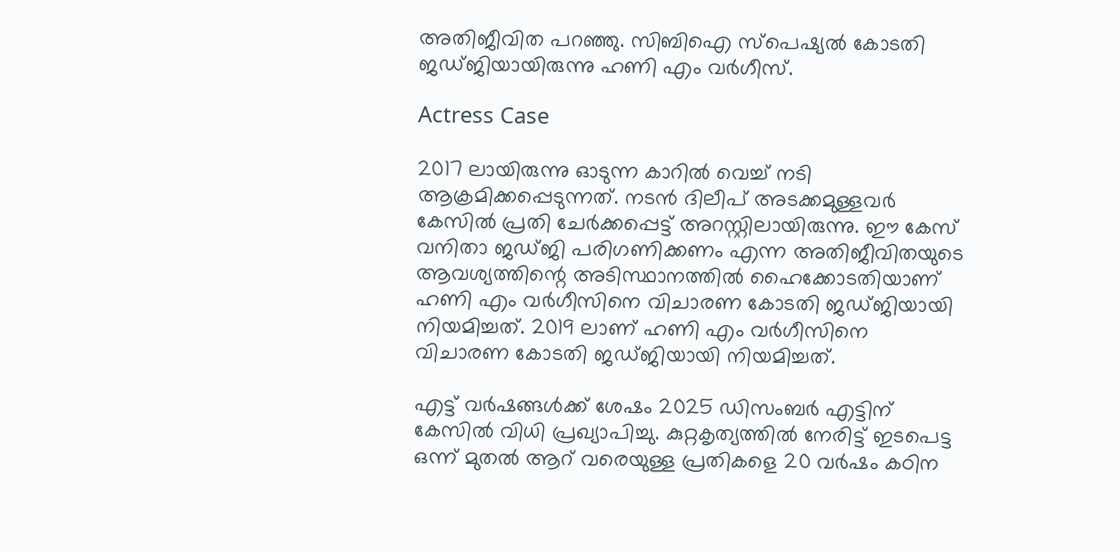അതിജീവിത പറഞ്ഞു. സിബിഐ സ്‌പെഷ്യല്‍ കോടതി ജഡ്ജിയായിരുന്നു ഹണി എം വര്‍ഗീസ്.

Actress Case

2017 ലായിരുന്നു ഓടുന്ന കാറില്‍ വെച്ച് നടി ആക്രമിക്കപ്പെടുന്നത്. നടന്‍ ദിലീപ് അടക്കമുള്ളവര്‍ കേസില്‍ പ്രതി ചേര്‍ക്കപ്പെട്ട് അറസ്റ്റിലായിരുന്നു. ഈ കേസ് വനിതാ ജഡ്ജി പരിഗണിക്കണം എന്ന അതിജീവിതയുടെ ആവശ്യത്തിന്റെ അടിസ്ഥാനത്തില്‍ ഹൈക്കോടതിയാണ് ഹണി എം വര്‍ഗീസിനെ വിചാരണ കോടതി ജഡ്ജിയായി നിയമിച്ചത്. 2019 ലാണ് ഹണി എം വര്‍ഗീസിനെ വിചാരണ കോടതി ജഡ്ജിയായി നിയമിച്ചത്.

എട്ട് വര്‍ഷങ്ങള്‍ക്ക് ശേഷം 2025 ഡിസംബര്‍ എട്ടിന് കേസില്‍ വിധി പ്രഖ്യാപിച്ചു. കുറ്റകൃത്യത്തില്‍ നേരിട്ട് ഇടപെട്ട ഒന്ന് മുതല്‍ ആറ് വരെയുള്ള പ്രതികളെ 20 വര്‍ഷം കഠിന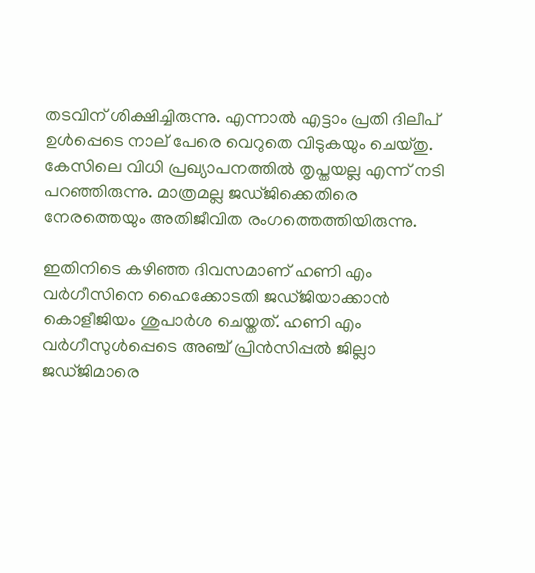തടവിന് ശിക്ഷിച്ചിരുന്നു. എന്നാല്‍ എട്ടാം പ്രതി ദിലീപ് ഉള്‍പ്പെടെ നാല് പേരെ വെറുതെ വിടുകയും ചെയ്തു. കേസിലെ വിധി പ്രഖ്യാപനത്തില്‍ തൃപ്തയല്ല എന്ന് നടി പറഞ്ഞിരുന്നു. മാത്രമല്ല ജഡ്ജിക്കെതിരെ നേരത്തെയും അതിജീവിത രംഗത്തെത്തിയിരുന്നു.

ഇതിനിടെ കഴിഞ്ഞ ദിവസമാണ് ഹണി എം വര്‍ഗീസിനെ ഹൈക്കോടതി ജഡ്ജിയാക്കാന്‍ കൊളീജിയം ശുപാര്‍ശ ചെയ്തത്. ഹണി എം വര്‍ഗീസുള്‍പ്പെടെ അഞ്ച് പ്രിന്‍സിപ്പല്‍ ജില്ലാ ജഡ്ജിമാരെ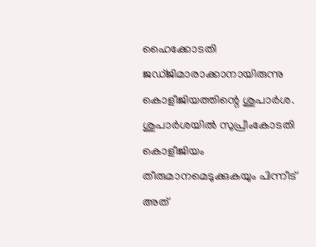ഹൈക്കോടതി ജഡ്ജിമാരാക്കാനായിരുന്നു കൊളീജിയത്തിന്റെ ശുപാര്‍ശ. ശുപാര്‍ശയില്‍ സുപ്രീംകോടതി കൊളീജിയം തീരുമാനമെടുക്കുകയും പിന്നീട് അത്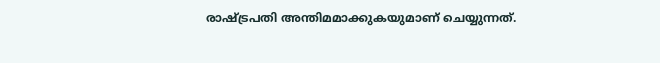രാഷ്ട്രപതി അന്തിമമാക്കുകയുമാണ് ചെയ്യുന്നത്.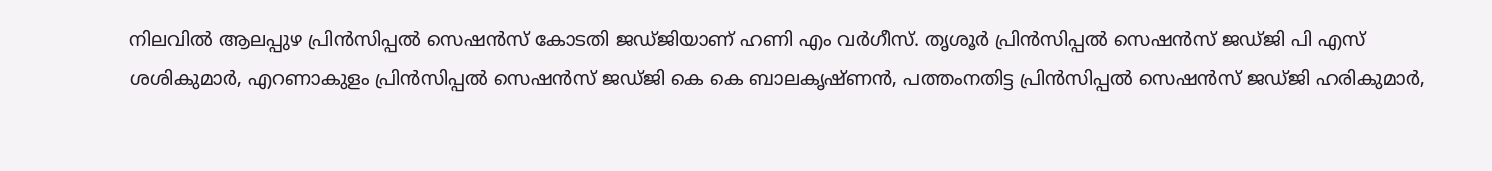നിലവില്‍ ആലപ്പുഴ പ്രിന്‍സിപ്പല്‍ സെഷന്‍സ് കോടതി ജഡ്ജിയാണ് ഹണി എം വര്‍ഗീസ്. തൃശൂര്‍ പ്രിന്‍സിപ്പല്‍ സെഷന്‍സ് ജഡ്ജി പി എസ് ശശികുമാര്‍, എറണാകുളം പ്രിന്‍സിപ്പല്‍ സെഷന്‍സ് ജഡ്ജി കെ കെ ബാലകൃഷ്ണന്‍, പത്തംനതിട്ട പ്രിന്‍സിപ്പല്‍ സെഷന്‍സ് ജഡ്ജി ഹരികുമാര്‍,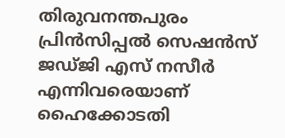തിരുവനന്തപുരം പ്രിന്‍സിപ്പല്‍ സെഷന്‍സ് ജഡ്ജി എസ് നസീര്‍ എന്നിവരെയാണ് ഹൈക്കോടതി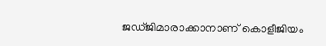ജഡ്ജിമാരാക്കാനാണ് കൊളീജിയം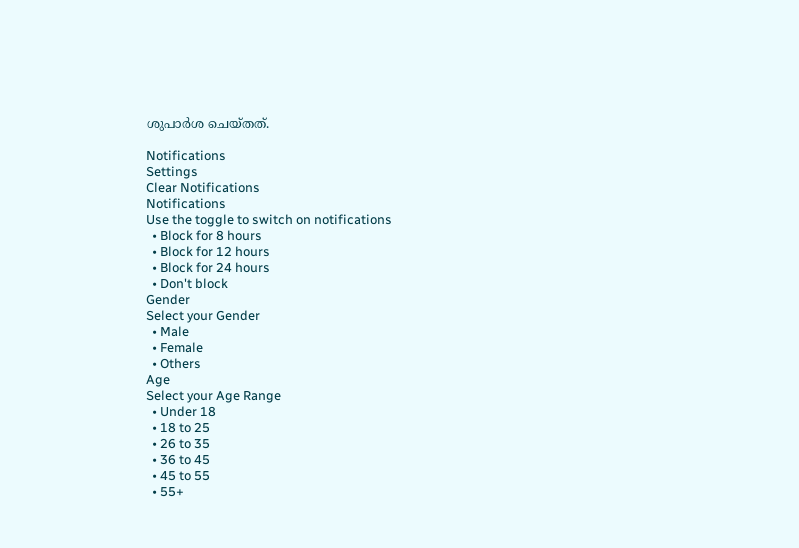ശുപാര്‍ശ ചെയ്തത്.

Notifications
Settings
Clear Notifications
Notifications
Use the toggle to switch on notifications
  • Block for 8 hours
  • Block for 12 hours
  • Block for 24 hours
  • Don't block
Gender
Select your Gender
  • Male
  • Female
  • Others
Age
Select your Age Range
  • Under 18
  • 18 to 25
  • 26 to 35
  • 36 to 45
  • 45 to 55
  • 55+